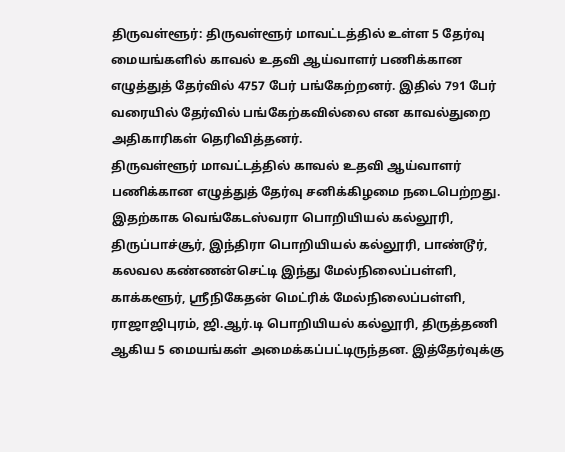திருவள்ளூர்: திருவள்ளூர் மாவட்டத்தில் உள்ள 5 தேர்வு மையங்களில் காவல் உதவி ஆய்வாளர் பணிக்கான எழுத்துத் தேர்வில் 4757 பேர் பங்கேற்றனர். இதில் 791 பேர் வரையில் தேர்வில் பங்கேற்கவில்லை என காவல்துறை அதிகாரிகள் தெரிவித்தனர்.
திருவள்ளூர் மாவட்டத்தில் காவல் உதவி ஆய்வாளர் பணிக்கான எழுத்துத் தேர்வு சனிக்கிழமை நடைபெற்றது. இதற்காக வெங்கேடஸ்வரா பொறியியல் கல்லூரி, திருப்பாச்சூர், இந்திரா பொறியியல் கல்லூரி, பாண்டூர், கலவல கண்ணன்செட்டி இந்து மேல்நிலைப்பள்ளி, காக்களூர், ஸ்ரீநிகேதன் மெட்ரிக் மேல்நிலைப்பள்ளி, ராஜாஜிபுரம், ஜி.ஆர்.டி பொறியியல் கல்லூரி, திருத்தணி ஆகிய 5 மையங்கள் அமைக்கப்பட்டிருந்தன. இத்தேர்வுக்கு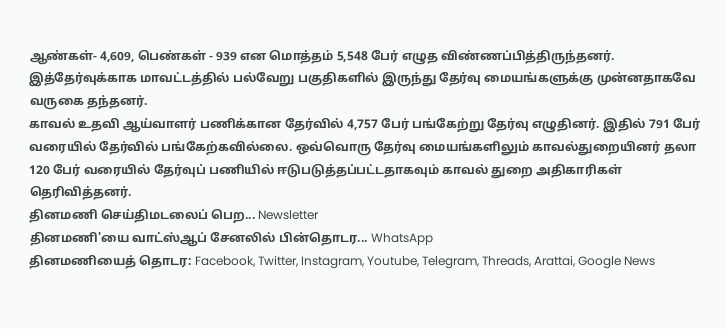ஆண்கள்- 4,609, பெண்கள் - 939 என மொத்தம் 5,548 பேர் எழுத விண்ணப்பித்திருந்தனர். இத்தேர்வுக்காக மாவட்டத்தில் பல்வேறு பகுதிகளில் இருந்து தேர்வு மையங்களுக்கு முன்னதாகவே வருகை தந்தனர்.
காவல் உதவி ஆய்வாளர் பணிக்கான தேர்வில் 4,757 பேர் பங்கேற்று தேர்வு எழுதினர். இதில் 791 பேர் வரையில் தேர்வில் பங்கேற்கவில்லை. ஒவ்வொரு தேர்வு மையங்களிலும் காவல்துறையினர் தலா 120 பேர் வரையில் தேர்வுப் பணியில் ஈடுபடுத்தப்பட்டதாகவும் காவல் துறை அதிகாரிகள் தெரிவித்தனர்.
தினமணி செய்திமடலைப் பெற... Newsletter
தினமணி'யை வாட்ஸ்ஆப் சேனலில் பின்தொடர... WhatsApp
தினமணியைத் தொடர: Facebook, Twitter, Instagram, Youtube, Telegram, Threads, Arattai, Google News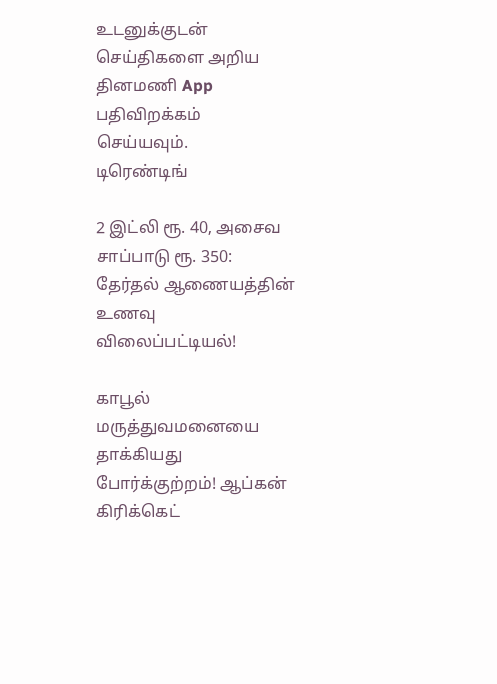உடனுக்குடன் செய்திகளை அறிய தினமணி App பதிவிறக்கம் செய்யவும்.
டிரெண்டிங்

2 இட்லி ரூ. 40, அசைவ சாப்பாடு ரூ. 350: தேர்தல் ஆணையத்தின் உணவு விலைப்பட்டியல்!

காபூல் மருத்துவமனையை தாக்கியது போர்க்குற்றம்! ஆப்கன் கிரிக்கெட்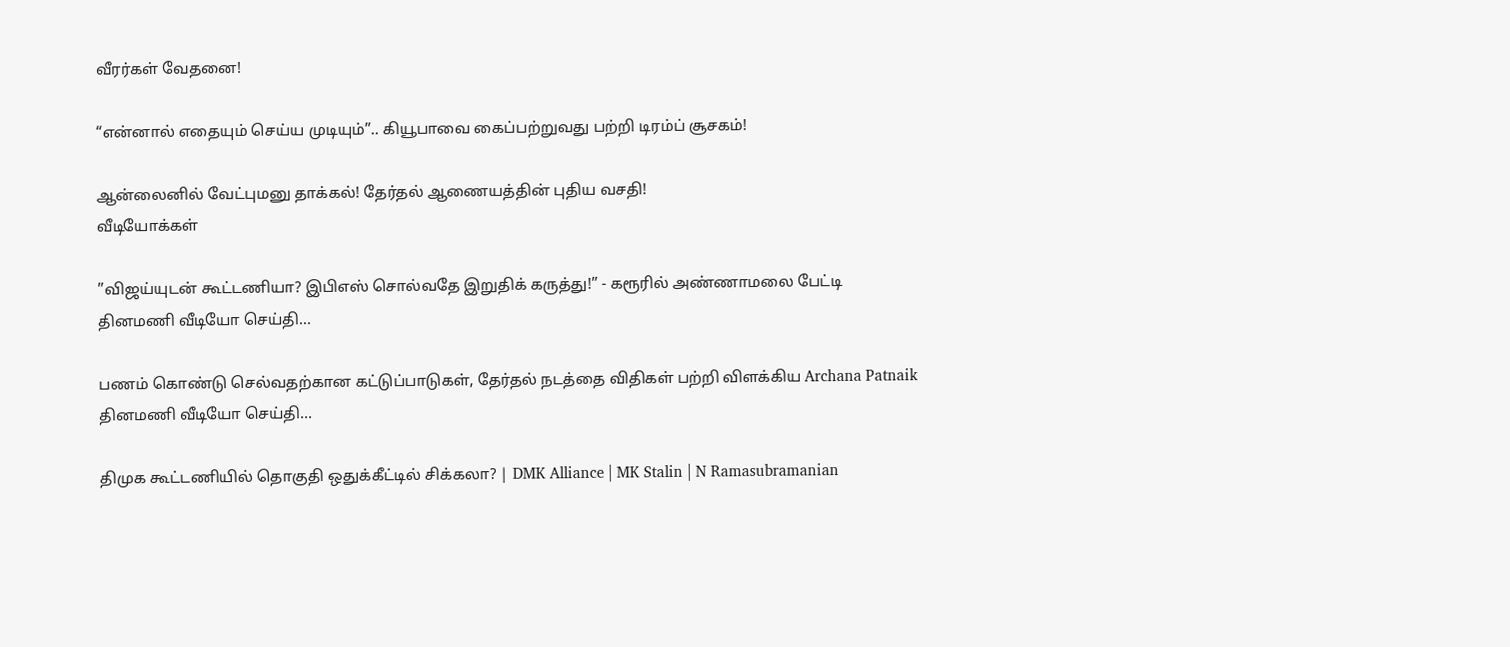வீரர்கள் வேதனை!

“என்னால் எதையும் செய்ய முடியும்”.. கியூபாவை கைப்பற்றுவது பற்றி டிரம்ப் சூசகம்!

ஆன்லைனில் வேட்புமனு தாக்கல்! தேர்தல் ஆணையத்தின் புதிய வசதி!
வீடியோக்கள்

”விஜய்யுடன் கூட்டணியா? இபிஎஸ் சொல்வதே இறுதிக் கருத்து!” - கரூரில் அண்ணாமலை பேட்டி
தினமணி வீடியோ செய்தி...

பணம் கொண்டு செல்வதற்கான கட்டுப்பாடுகள், தேர்தல் நடத்தை விதிகள் பற்றி விளக்கிய Archana Patnaik
தினமணி வீடியோ செய்தி...

திமுக கூட்டணியில் தொகுதி ஒதுக்கீட்டில் சிக்கலா? | DMK Alliance | MK Stalin | N Ramasubramanian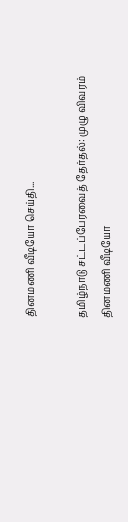தினமணி வீடியோ செய்தி...

தமிழ்நாடு சட்டப்பேரவைத் தேர்தல்: முழு விவரம்
தினமணி வீடியோ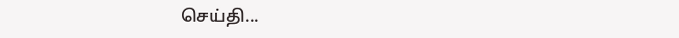செய்தி...